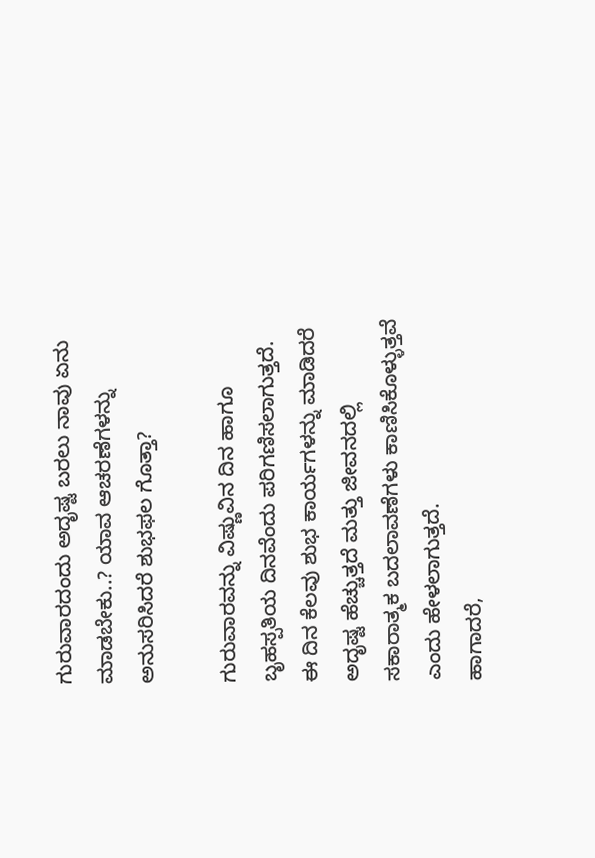ಗುರುವಾರದಂದು ಅದೃಷ್ಟ ಬರಲು ನಾವು ಏನು ಮಾಡಬೇಕು..? ಯಾವ ಆಚರಣೆಗಳನ್ನು ಅನುಸರಿಸಿದರೆ ಶುಭಫಲ ಗೊತ್ತಾ?

ಗುರುವಾರವನ್ನು ವಿಷ್ಣುವಿನ ದಿನ ಹಾಗೂ ಬೃಹಸ್ಪತಿಯ ದಿನವೆಂದು ಪರಿಗಣಿಸಲಾಗುತ್ತದೆ. ಈ ದಿನ ಕೆಲವು ಶುಭ ಕಾರ್ಯಗಳನ್ನು ಮಾಡಿದರೆ ಅದೃಷ್ಟ ಹೆಚ್ಚುತ್ತದೆ ಮತ್ತು ಜೀವನದಲ್ಲಿ ಸಕಾರಾತ್ಮಕ ಬದಲಾವಣೆಗಳು ಕಾಣಿಸಿಕೊಳ್ಳುತ್ತವೆ ಎಂದು ಹೇಳಲಾಗುತ್ತದೆ.
ಹಾಗಾದರೆ,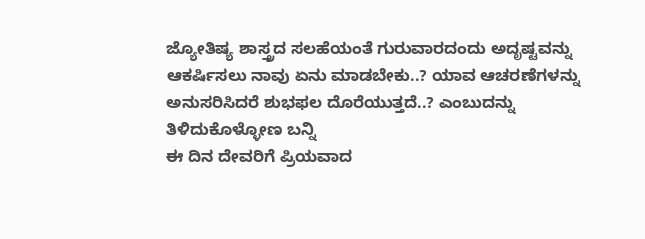ಜ್ಯೋತಿಷ್ಯ ಶಾಸ್ತ್ರದ ಸಲಹೆಯಂತೆ ಗುರುವಾರದಂದು ಅದೃಷ್ಟವನ್ನು ಆಕರ್ಷಿಸಲು ನಾವು ಏನು ಮಾಡಬೇಕು..? ಯಾವ ಆಚರಣೆಗಳನ್ನು ಅನುಸರಿಸಿದರೆ ಶುಭಫಲ ದೊರೆಯುತ್ತದೆ..? ಎಂಬುದನ್ನು ತಿಳಿದುಕೊಳ್ಳೋಣ ಬನ್ನಿ
ಈ ದಿನ ದೇವರಿಗೆ ಪ್ರಿಯವಾದ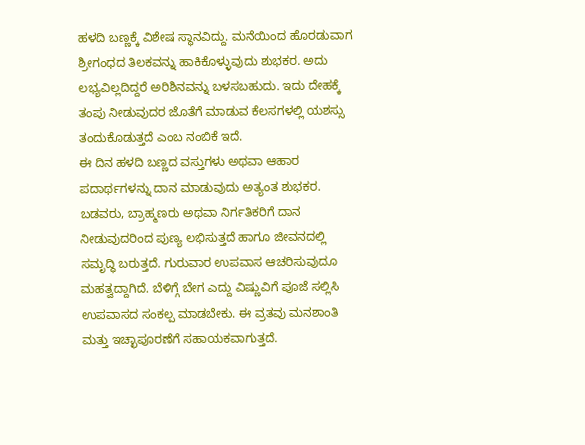ಹಳದಿ ಬಣ್ಣಕ್ಕೆ ವಿಶೇಷ ಸ್ಥಾನವಿದ್ದು. ಮನೆಯಿಂದ ಹೊರಡುವಾಗ ಶ್ರೀಗಂಧದ ತಿಲಕವನ್ನು ಹಾಕಿಕೊಳ್ಳುವುದು ಶುಭಕರ. ಅದು ಲಭ್ಯವಿಲ್ಲದಿದ್ದರೆ ಅರಿಶಿನವನ್ನು ಬಳಸಬಹುದು. ಇದು ದೇಹಕ್ಕೆ ತಂಪು ನೀಡುವುದರ ಜೊತೆಗೆ ಮಾಡುವ ಕೆಲಸಗಳಲ್ಲಿ ಯಶಸ್ಸು ತಂದುಕೊಡುತ್ತದೆ ಎಂಬ ನಂಬಿಕೆ ಇದೆ.
ಈ ದಿನ ಹಳದಿ ಬಣ್ಣದ ವಸ್ತುಗಳು ಅಥವಾ ಆಹಾರ ಪದಾರ್ಥಗಳನ್ನು ದಾನ ಮಾಡುವುದು ಅತ್ಯಂತ ಶುಭಕರ. ಬಡವರು, ಬ್ರಾಹ್ಮಣರು ಅಥವಾ ನಿರ್ಗತಿಕರಿಗೆ ದಾನ ನೀಡುವುದರಿಂದ ಪುಣ್ಯ ಲಭಿಸುತ್ತದೆ ಹಾಗೂ ಜೀವನದಲ್ಲಿ ಸಮೃದ್ಧಿ ಬರುತ್ತದೆ. ಗುರುವಾರ ಉಪವಾಸ ಆಚರಿಸುವುದೂ ಮಹತ್ವದ್ದಾಗಿದೆ. ಬೆಳಿಗ್ಗೆ ಬೇಗ ಎದ್ದು ವಿಷ್ಣುವಿಗೆ ಪೂಜೆ ಸಲ್ಲಿಸಿ ಉಪವಾಸದ ಸಂಕಲ್ಪ ಮಾಡಬೇಕು. ಈ ವ್ರತವು ಮನಶಾಂತಿ ಮತ್ತು ಇಚ್ಛಾಪೂರಣೆಗೆ ಸಹಾಯಕವಾಗುತ್ತದೆ.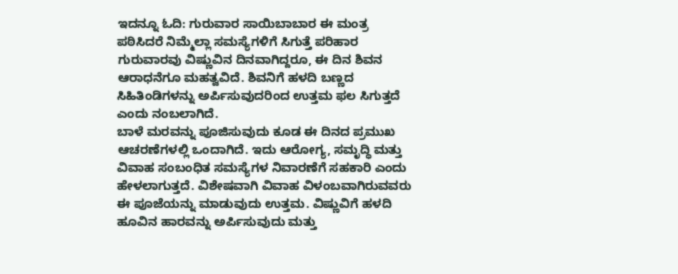ಇದನ್ನೂ ಓದಿ: ಗುರುವಾರ ಸಾಯಿಬಾಬಾರ ಈ ಮಂತ್ರ ಪಠಿಸಿದರೆ ನಿಮ್ಮೆಲ್ಲಾ ಸಮಸ್ಯೆಗಳಿಗೆ ಸಿಗುತ್ತೆ ಪರಿಹಾರ
ಗುರುವಾರವು ವಿಷ್ಣುವಿನ ದಿನವಾಗಿದ್ದರೂ, ಈ ದಿನ ಶಿವನ ಆರಾಧನೆಗೂ ಮಹತ್ವವಿದೆ. ಶಿವನಿಗೆ ಹಳದಿ ಬಣ್ಣದ ಸಿಹಿತಿಂಡಿಗಳನ್ನು ಅರ್ಪಿಸುವುದರಿಂದ ಉತ್ತಮ ಫಲ ಸಿಗುತ್ತದೆ ಎಂದು ನಂಬಲಾಗಿದೆ.
ಬಾಳೆ ಮರವನ್ನು ಪೂಜಿಸುವುದು ಕೂಡ ಈ ದಿನದ ಪ್ರಮುಖ ಆಚರಣೆಗಳಲ್ಲಿ ಒಂದಾಗಿದೆ. ಇದು ಆರೋಗ್ಯ, ಸಮೃದ್ಧಿ ಮತ್ತು ವಿವಾಹ ಸಂಬಂಧಿತ ಸಮಸ್ಯೆಗಳ ನಿವಾರಣೆಗೆ ಸಹಕಾರಿ ಎಂದು ಹೇಳಲಾಗುತ್ತದೆ. ವಿಶೇಷವಾಗಿ ವಿವಾಹ ವಿಳಂಬವಾಗಿರುವವರು ಈ ಪೂಜೆಯನ್ನು ಮಾಡುವುದು ಉತ್ತಮ. ವಿಷ್ಣುವಿಗೆ ಹಳದಿ ಹೂವಿನ ಹಾರವನ್ನು ಅರ್ಪಿಸುವುದು ಮತ್ತು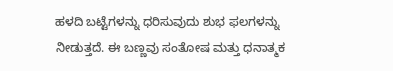ಹಳದಿ ಬಟ್ಟೆಗಳನ್ನು ಧರಿಸುವುದು ಶುಭ ಫಲಗಳನ್ನು ನೀಡುತ್ತದೆ. ಈ ಬಣ್ಣವು ಸಂತೋಷ ಮತ್ತು ಧನಾತ್ಮಕ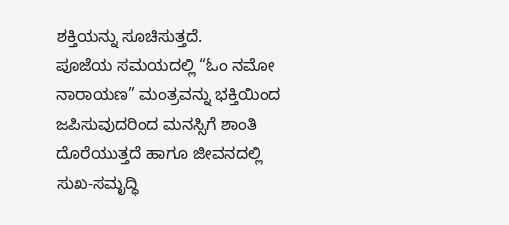ಶಕ್ತಿಯನ್ನು ಸೂಚಿಸುತ್ತದೆ.
ಪೂಜೆಯ ಸಮಯದಲ್ಲಿ “ಓಂ ನಮೋ ನಾರಾಯಣ” ಮಂತ್ರವನ್ನು ಭಕ್ತಿಯಿಂದ ಜಪಿಸುವುದರಿಂದ ಮನಸ್ಸಿಗೆ ಶಾಂತಿ ದೊರೆಯುತ್ತದೆ ಹಾಗೂ ಜೀವನದಲ್ಲಿ ಸುಖ-ಸಮೃದ್ಧಿ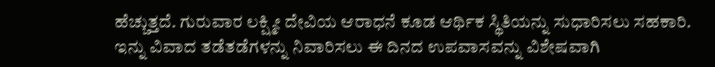ಹೆಚ್ಚುತ್ತದೆ. ಗುರುವಾರ ಲಕ್ಷ್ಮೀ ದೇವಿಯ ಆರಾಧನೆ ಕೂಡ ಆರ್ಥಿಕ ಸ್ಥಿತಿಯನ್ನು ಸುಧಾರಿಸಲು ಸಹಕಾರಿ. ಇನ್ನು ವಿವಾದ ತಡೆತಡೆಗಳನ್ನು ನಿವಾರಿಸಲು ಈ ದಿನದ ಉಪವಾಸವನ್ನು ವಿಶೇಷವಾಗಿ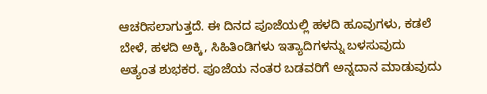ಆಚರಿಸಲಾಗುತ್ತದೆ. ಈ ದಿನದ ಪೂಜೆಯಲ್ಲಿ ಹಳದಿ ಹೂವುಗಳು, ಕಡಲೆ ಬೇಳೆ, ಹಳದಿ ಅಕ್ಕಿ, ಸಿಹಿತಿಂಡಿಗಳು ಇತ್ಯಾದಿಗಳನ್ನು ಬಳಸುವುದು ಅತ್ಯಂತ ಶುಭಕರ. ಪೂಜೆಯ ನಂತರ ಬಡವರಿಗೆ ಅನ್ನದಾನ ಮಾಡುವುದು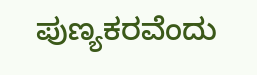ಪುಣ್ಯಕರವೆಂದು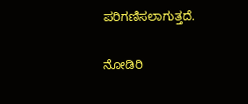ಪರಿಗಣಿಸಲಾಗುತ್ತದೆ.

ನೋಡಿರಿ